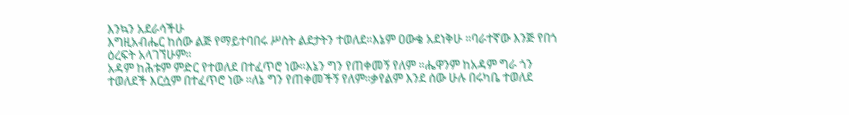እንኳን አደራሳችሁ
እግዚአብሔር ከሰው ልጅ የማይተባበሩ ሥስት ልደታትን ተወለደ።እኔም ዐውቄ አደነቅሁ ።ባራተኛው እንጅ የበጎ ዕረፍት አላገኘሁም።
አዳም ከሕቱም ምድር የተወለደ በተፈጥሮ ነው።እኔን ግን የጠቀመኝ የለም ።ሔዋንም ከአዳም ግራ ጎን ተወለደች እርሷም በተፈጥሮ ነው ።ለኔ ግን የጠቀመችኝ የለም።ቃየልም እንደ ሰው ሁሉ በሩካቤ ተወለደ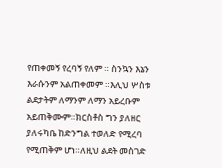የጠቀመኝ የረባኝ የለም ። ስንኳን እኔን እራሱንም አልጠቀመም ።እሊህ ሦስቱ ልደታትም ለማንም ለማን አይረቡም አይጠቅሙም።ክርስቶስ ግን ያለዘር ያለሩካቤ ከድንግል ተወለድ የሚረባ የሚጠቅም ሆነ።ለዚህ ልደት መስገድ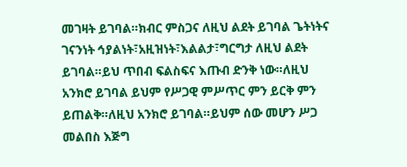መገዛት ይገባል።ክብር ምስጋና ለዚህ ልደት ይገባል ጌትነትና ገናንነት ኅያልነት፣አዚዝነት፣እልልታ፣ግርግታ ለዚህ ልደት ይገባል።ይህ ጥበብ ፍልስፍና እጡብ ድንቅ ነው።ለዚህ አንክሮ ይገባል ይህም የሥጋዊ ምሥጥር ምን ይርቅ ምን ይጠልቅ።ለዚህ አንክሮ ይገባል።ይህም ሰው መሆን ሥጋ መልበስ እጅግ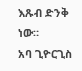እጹብ ድንቅ ነው።
አባ ጊዮርጊስ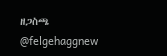ዘጋስጫ
@felgehaggnew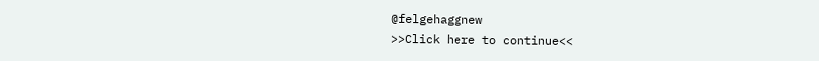@felgehaggnew
>>Click here to continue<<